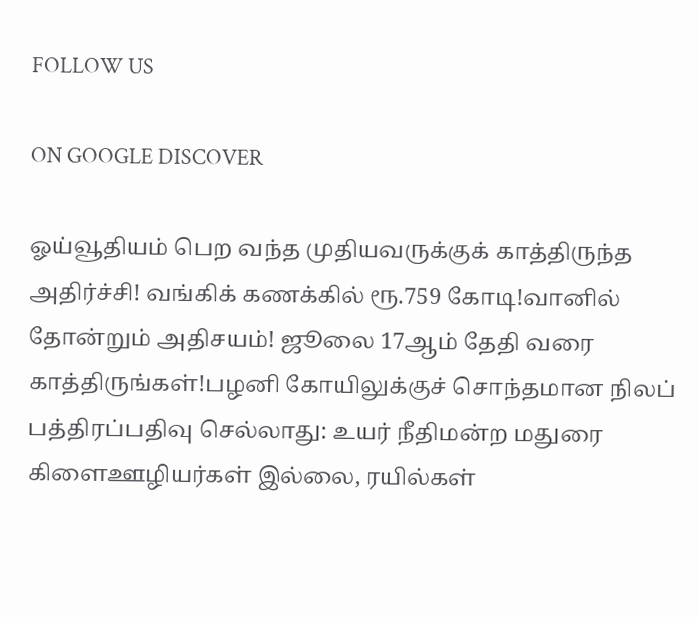FOLLOW US

ON GOOGLE DISCOVER

ஓய்வூதியம் பெற வந்த முதியவருக்குக் காத்திருந்த அதிர்ச்சி! வங்கிக் கணக்கில் ரூ.759 கோடி!வானில் தோன்றும் அதிசயம்! ஜூலை 17ஆம் தேதி வரை காத்திருங்கள்!பழனி கோயிலுக்குச் சொந்தமான நிலப் பத்திரப்பதிவு செல்லாது: உயர் நீதிமன்ற மதுரை கிளைஊழியர்கள் இல்லை, ரயில்கள்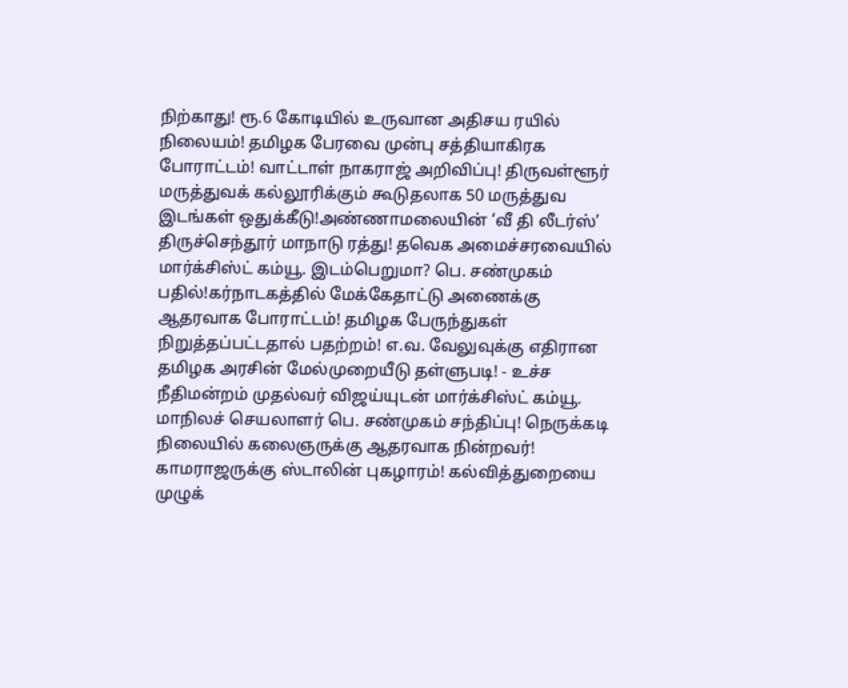நிற்காது! ரூ.6 கோடியில் உருவான அதிசய ரயில் நிலையம்! தமிழக பேரவை முன்பு சத்தியாகிரக போராட்டம்! வாட்டாள் நாகராஜ் அறிவிப்பு! திருவள்ளூர் மருத்துவக் கல்லூரிக்கும் கூடுதலாக 50 மருத்துவ இடங்கள் ஒதுக்கீடு!அண்ணாமலையின் ‘வீ தி லீடர்ஸ்’ திருச்செந்தூர் மாநாடு ரத்து! தவெக அமைச்சரவையில் மார்க்சிஸ்ட் கம்யூ. இடம்பெறுமா? பெ. சண்முகம் பதில்!கர்நாடகத்தில் மேக்கேதாட்டு அணைக்கு ஆதரவாக போராட்டம்! தமிழக பேருந்துகள் நிறுத்தப்பட்டதால் பதற்றம்! எ.வ. வேலுவுக்கு எதிரான தமிழக அரசின் மேல்முறையீடு தள்ளுபடி! - உச்ச நீதிமன்றம் முதல்வர் விஜய்யுடன் மார்க்சிஸ்ட் கம்யூ. மாநிலச் செயலாளர் பெ. சண்முகம் சந்திப்பு! நெருக்கடி நிலையில் கலைஞருக்கு ஆதரவாக நின்றவர்! காமராஜருக்கு ஸ்டாலின் புகழாரம்! கல்வித்துறையை முழுக்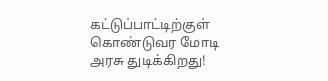கட்டுப்பாட்டிற்குள் கொண்டுவர மோடி அரசு துடிக்கிறது!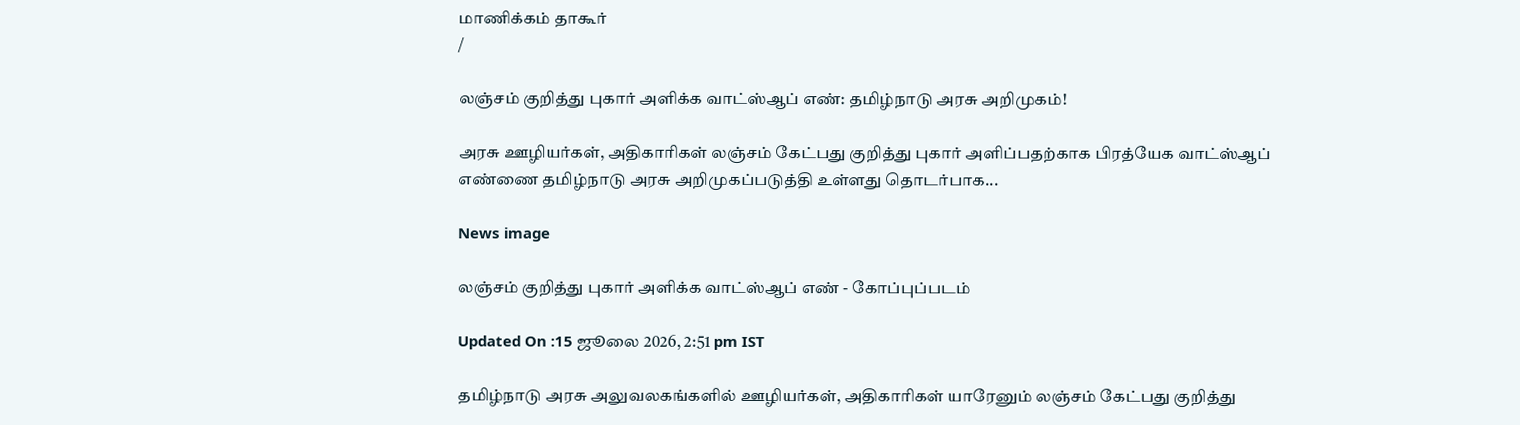மாணிக்கம் தாகூர்
/

லஞ்சம் குறித்து புகார் அளிக்க வாட்ஸ்ஆப் எண்: தமிழ்நாடு அரசு அறிமுகம்!

அரசு ஊழியர்கள், அதிகாரிகள் லஞ்சம் கேட்பது குறித்து புகார் அளிப்பதற்காக பிரத்யேக வாட்ஸ்ஆப் எண்ணை தமிழ்நாடு அரசு அறிமுகப்படுத்தி உள்ளது தொடர்பாக...

News image

லஞ்சம் குறித்து புகார் அளிக்க வாட்ஸ்ஆப் எண் - கோப்புப்படம்

Updated On :15 ஜூலை 2026, 2:51 pm IST

தமிழ்நாடு அரசு அலுவலகங்களில் ஊழியர்கள், அதிகாரிகள் யாரேனும் லஞ்சம் கேட்பது குறித்து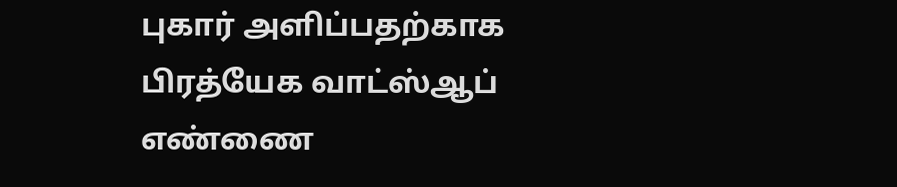புகார் அளிப்பதற்காக பிரத்யேக வாட்ஸ்ஆப் எண்ணை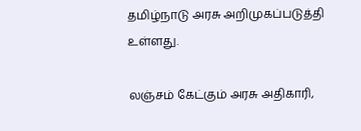தமிழ்நாடு அரசு அறிமுகப்படுத்தி உள்ளது.

லஞ்சம் கேட்கும் அரசு அதிகாரி,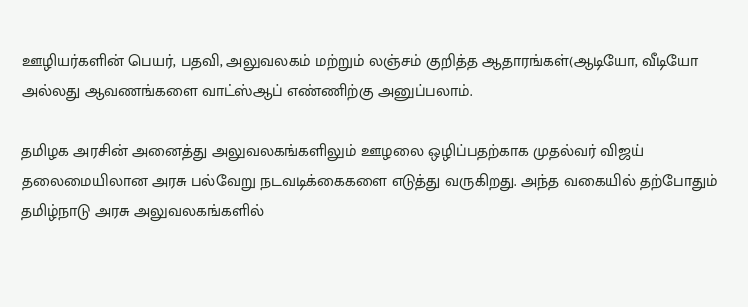ஊழியர்களின் பெயர், பதவி, அலுவலகம் மற்றும் லஞ்சம் குறித்த ஆதாரங்கள்(ஆடியோ, வீடியோ அல்லது ஆவணங்களை வாட்ஸ்ஆப் எண்ணிற்கு அனுப்பலாம்.

தமிழக அரசின் அனைத்து அலுவலகங்களிலும் ஊழலை ஒழிப்பதற்காக முதல்வர் விஜய் தலைமையிலான அரசு பல்வேறு நடவடிக்கைகளை எடுத்து வருகிறது. அந்த வகையில் தற்போதும் தமிழ்நாடு அரசு அலுவலகங்களில்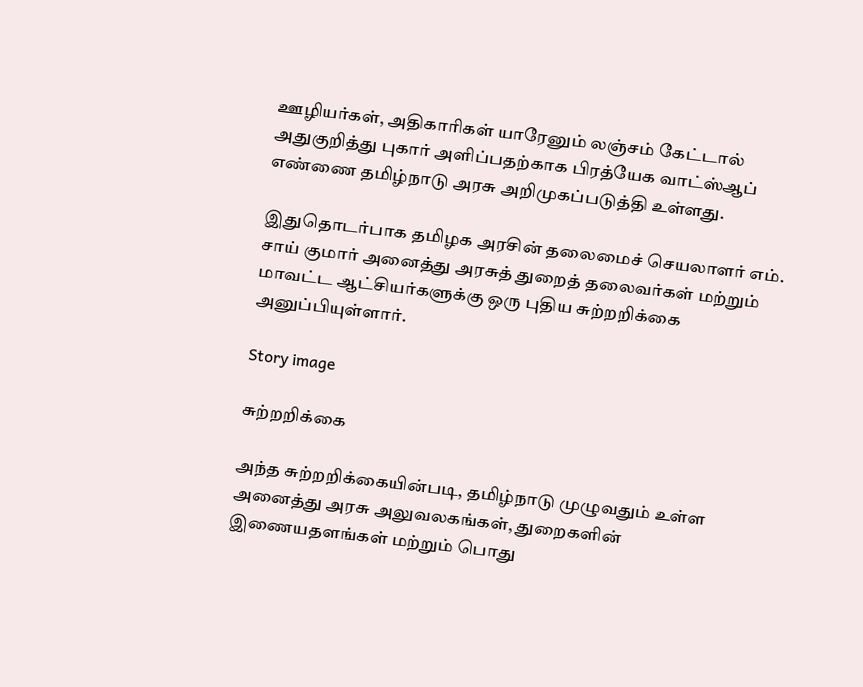ஊழியர்கள், அதிகாரிகள் யாரேனும் லஞ்சம் கேட்டால் அதுகுறித்து புகார் அளிப்பதற்காக பிரத்யேக வாட்ஸ்ஆப் எண்ணை தமிழ்நாடு அரசு அறிமுகப்படுத்தி உள்ளது.

இதுதொடர்பாக தமிழக அரசின் தலைமைச் செயலாளர் எம். சாய் குமார் அனைத்து அரசுத் துறைத் தலைவர்கள் மற்றும் மாவட்ட ஆட்சியர்களுக்கு ஒரு புதிய சுற்றறிக்கை அனுப்பியுள்ளார்.

Story image

சுற்றறிக்கை

அந்த சுற்றறிக்கையின்படி, தமிழ்நாடு முழுவதும் உள்ள அனைத்து அரசு அலுவலகங்கள், துறைகளின் இணையதளங்கள் மற்றும் பொது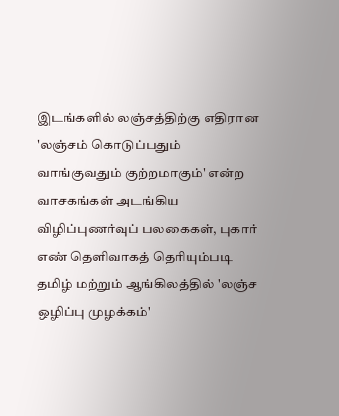இடங்களில் லஞ்சத்திற்கு எதிரான 'லஞ்சம் கொடுப்பதும் வாங்குவதும் குற்றமாகும்' என்ற வாசகங்கள் அடங்கிய விழிப்புணர்வுப் பலகைகள், புகார் எண் தெளிவாகத் தெரியும்படி தமிழ் மற்றும் ஆங்கிலத்தில் 'லஞ்ச ஒழிப்பு முழக்கம்'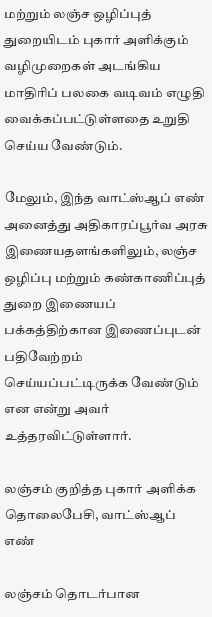மற்றும் லஞ்ச ஒழிப்புத் துறையிடம் புகார் அளிக்கும் வழிமுறைகள் அடங்கிய மாதிரிப் பலகை வடிவம் எழுதி வைக்கப்பட்டுள்ளதை உறுதி செய்ய வேண்டும்.

மேலும், இந்த வாட்ஸ்ஆப் எண் அனைத்து அதிகாரப்பூர்வ அரசு இணையதளங்களிலும், லஞ்ச ஒழிப்பு மற்றும் கண்காணிப்புத் துறை இணையப் பக்கத்திற்கான இணைப்புடன் பதிவேற்றம் செய்யப்பட்டிருக்க வேண்டும் என என்று அவர் உத்தரவிட்டுள்ளார்.

லஞ்சம் குறித்த புகார் அளிக்க தொலைபேசி, வாட்ஸ்ஆப் எண்

லஞ்சம் தொடர்பான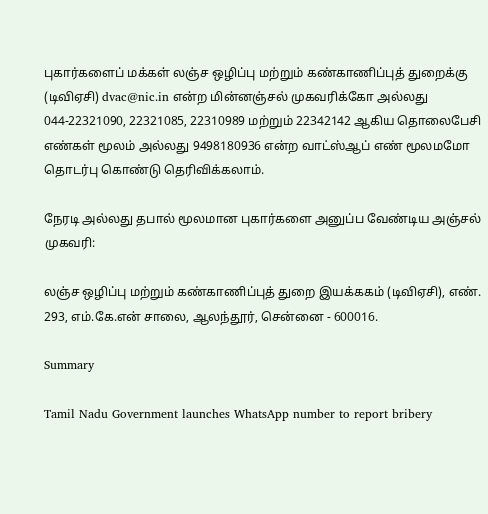புகார்களைப் மக்கள் லஞ்ச ஒழிப்பு மற்றும் கண்காணிப்புத் துறைக்கு (டிவிஏசி) dvac@nic.in என்ற மின்னஞ்சல் முகவரிக்கோ அல்லது 044-22321090, 22321085, 22310989 மற்றும் 22342142 ஆகிய தொலைபேசி எண்கள் மூலம் அல்லது 9498180936 என்ற வாட்ஸ்ஆப் எண் மூலமமோ தொடர்பு கொண்டு தெரிவிக்கலாம்.

நேரடி அல்லது தபால் மூலமான புகார்களை அனுப்ப வேண்டிய அஞ்சல் முகவரி:

லஞ்ச ஒழிப்பு மற்றும் கண்காணிப்புத் துறை இயக்ககம் (டிவிஏசி), எண். 293, எம்.கே.என் சாலை, ஆலந்தூர், சென்னை - 600016.

Summary

Tamil Nadu Government launches WhatsApp number to report bribery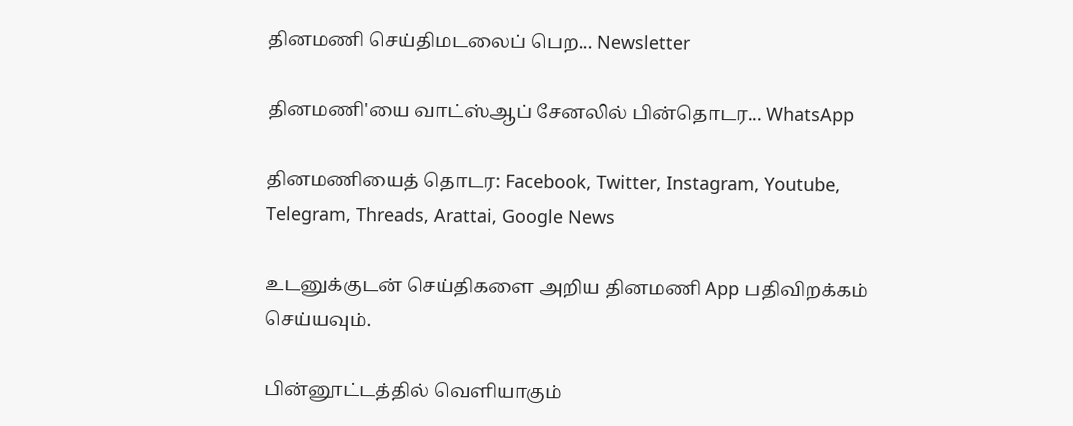தினமணி செய்திமடலைப் பெற... Newsletter

தினமணி'யை வாட்ஸ்ஆப் சேனலில் பின்தொடர... WhatsApp

தினமணியைத் தொடர: Facebook, Twitter, Instagram, Youtube, Telegram, Threads, Arattai, Google News

உடனுக்குடன் செய்திகளை அறிய தினமணி App பதிவிறக்கம் செய்யவும்.

பின்னூட்டத்தில் வெளியாகும்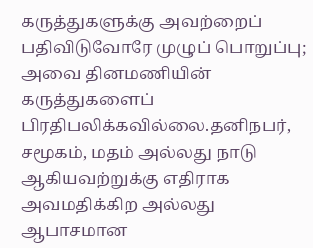கருத்துகளுக்கு அவற்றைப் பதிவிடுவோரே முழுப் பொறுப்பு; அவை தினமணியின் கருத்துகளைப் பிரதிபலிக்கவில்லை.தனிநபர், சமூகம், மதம் அல்லது நாடு ஆகியவற்றுக்கு எதிராக அவமதிக்கிற அல்லது ஆபாசமான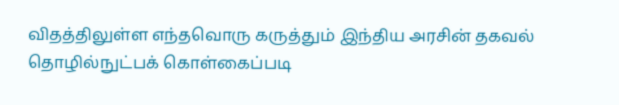விதத்திலுள்ள எந்தவொரு கருத்தும் இந்திய அரசின் தகவல் தொழில்நுட்பக் கொள்கைப்படி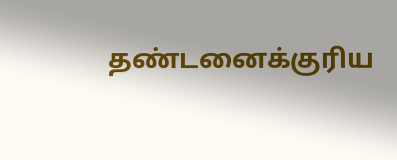தண்டனைக்குரிய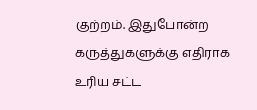குற்றம். இதுபோன்ற கருத்துகளுக்கு எதிராக உரிய சட்ட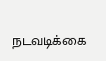நடவடிக்கை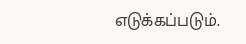எடுக்கப்படும்.